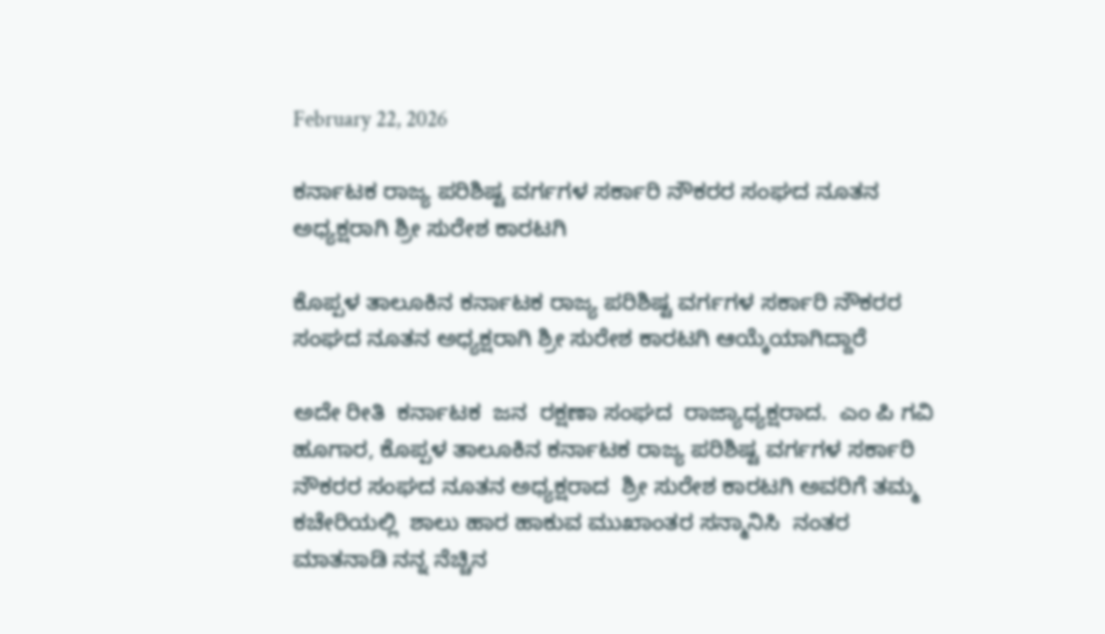February 22, 2026

ಕರ್ನಾಟಕ ರಾಜ್ಯ ಪರಿಶಿಷ್ಟ ವರ್ಗಗಳ ಸರ್ಕಾರಿ ನೌಕರರ ಸಂಘದ ನೂತನ ಅಧ್ಯಕ್ಷರಾಗಿ ಶ್ರೀ ಸುರೇಶ ಕಾರಟಗಿ

ಕೊಪ್ಪಳ ತಾಲೂಕಿನ ಕರ್ನಾಟಕ ರಾಜ್ಯ ಪರಿಶಿಷ್ಟ ವರ್ಗಗಳ ಸರ್ಕಾರಿ ನೌಕರರ ಸಂಘದ ನೂತನ ಅಧ್ಯಕ್ಷರಾಗಿ ಶ್ರೀ ಸುರೇಶ ಕಾರಟಗಿ ಆಯ್ಕೆಯಾಗಿದ್ದಾರೆ

ಅದೇ ರೀತಿ  ಕರ್ನಾಟಕ  ಜನ  ರಕ್ಷಣಾ ಸಂಘದ  ರಾಜ್ಯಾಧ್ಯಕ್ಷರಾದ.  ಎಂ ಪಿ ಗವಿ ಹೂಗಾರ, ಕೊಪ್ಪಳ ತಾಲೂಕಿನ ಕರ್ನಾಟಕ ರಾಜ್ಯ ಪರಿಶಿಷ್ಟ ವರ್ಗಗಳ ಸರ್ಕಾರಿ ನೌಕರರ ಸಂಘದ ನೂತನ ಅಧ್ಯಕ್ಷರಾದ  ಶ್ರೀ ಸುರೇಶ ಕಾರಟಗಿ ಅವರಿಗೆ ತಮ್ಮ ಕಚೇರಿಯಲ್ಲಿ  ಶಾಲು ಹಾರ ಹಾಕುವ ಮುಖಾಂತರ ಸನ್ಮಾನಿಸಿ  ನಂತರ ಮಾತನಾಡಿ ನನ್ನ ನೆಚ್ಚಿನ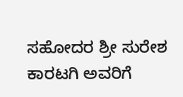ಸಹೋದರ ಶ್ರೀ ಸುರೇಶ ಕಾರಟಗಿ ಅವರಿಗೆ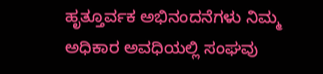ಹೃತ್ತೂರ್ವಕ ಅಭಿನಂದನೆಗಳು ನಿಮ್ಮ ಅಧಿಕಾರ ಅವಧಿಯಲ್ಲಿ ಸಂಘವು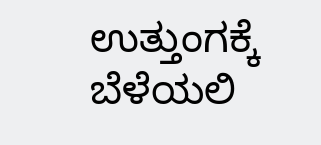ಉತ್ತುಂಗಕ್ಕೆ ಬೆಳೆಯಲಿ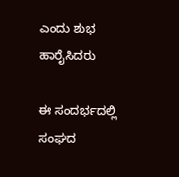ಎಂದು ಶುಭ ಹಾರೈಸಿದರು

ಈ ಸಂದರ್ಭದಲ್ಲಿ ಸಂಘದ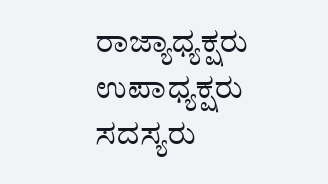ರಾಜ್ಯಾಧ್ಯಕ್ಷರು ಉಪಾಧ್ಯಕ್ಷರು ಸದಸ್ಯರು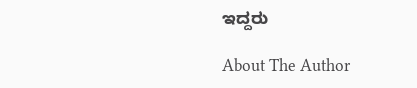ಇದ್ದರು

About The Author